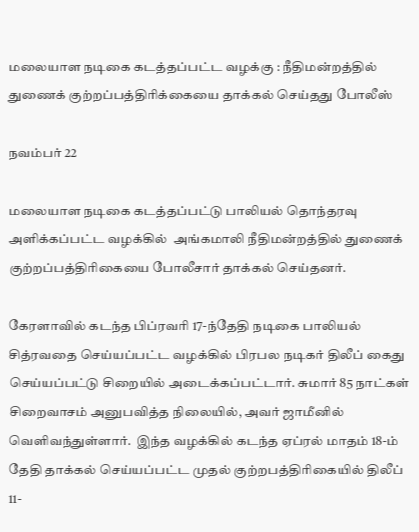மலையாள நடிகை கடத்தப்பட்ட வழக்கு : நீதிமன்றத்தில் துணைக் குற்றப்பத்திரிக்கையை தாக்கல் செய்தது போலீஸ்

நவம்பர் 22

மலையாள நடிகை கடத்தப்பட்டு பாலியல் தொந்தரவு அளிக்கப்பட்ட வழக்கில்  அங்கமாலி நீதிமன்றத்தில் துணைக் குற்றப்பத்திரிகையை போலீசார் தாக்கல் செய்தனர்.

கேரளாவில் கடந்த பிப்ரவரி 17-ந்தேதி நடிகை பாலியல் சித்ரவதை செய்யப்பட்ட வழக்கில் பிரபல நடிகர் திலீப் கைது செய்யப்பட்டு சிறையில் அடைக்கப்பட்டார். சுமார் 85 நாட்கள் சிறைவாசம் அனுபவித்த நிலையில், அவர் ஜாமீனில் வெளிவந்துள்ளார்.  இந்த வழக்கில் கடந்த ஏப்ரல் மாதம் 18-ம் தேதி தாக்கல் செய்யப்பட்ட முதல் குற்றபத்திரிகையில் திலீப் 11-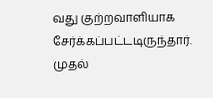வது குற்றவாளியாக சேர்க்கப்பட்டடிருந்தார்.  முதல்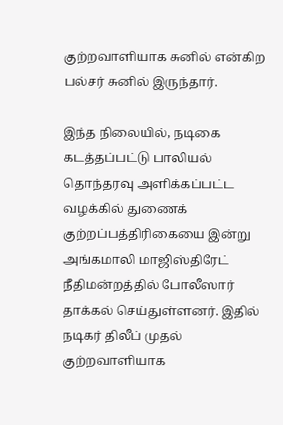குற்றவாளியாக சுனில் என்கிற பல்சர் சுனில் இருந்தார்.

இந்த நிலையில், நடிகை கடத்தப்பட்டு பாலியல் தொந்தரவு அளிக்கப்பட்ட வழக்கில் துணைக் குற்றப்பத்திரிகையை இன்று அங்கமாலி மாஜிஸ்திரேட் நீதிமன்றத்தில் போலீஸார் தாக்கல் செய்துள்ளனர். இதில் நடிகர் திலீப் முதல் குற்றவாளியாக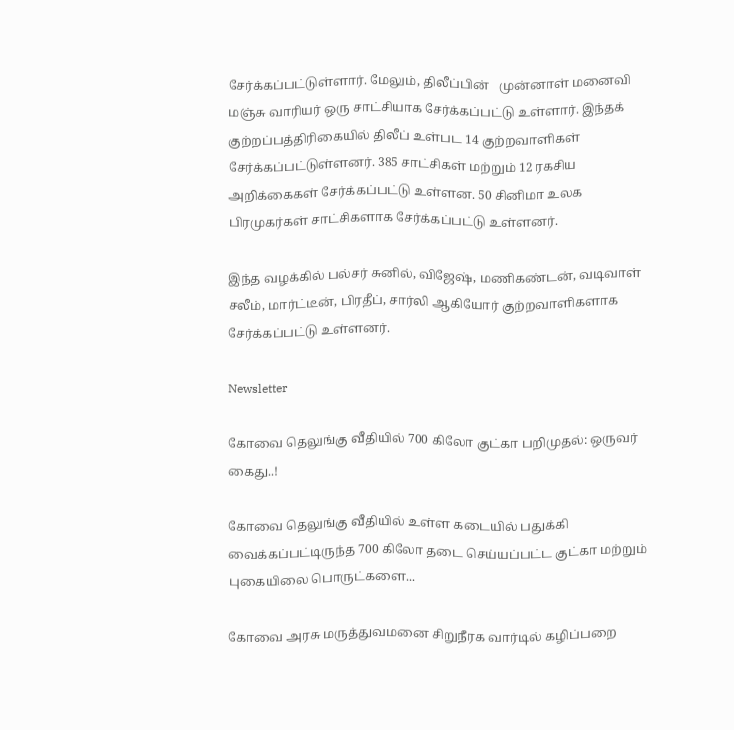சேர்க்கப்பட்டுள்ளார். மேலும், திலீப்பின்   முன்னாள் மனைவி மஞ்சு வாரியர் ஒரு சாட்சியாக சேர்க்கப்பட்டு உள்ளார். இந்தக் குற்றப்பத்திரிகையில் திலீப் உள்பட 14 குற்றவாளிகள் சேர்க்கப்பட்டுள்ளனர். 385 சாட்சிகள் மற்றும் 12 ரகசிய அறிக்கைகள் சேர்க்கப்பட்டு உள்ளன. 50 சினிமா உலக பிரமுகர்கள் சாட்சிகளாக சேர்க்கப்பட்டு உள்ளனர்.

இந்த வழக்கில் பல்சர் சுனில், விஜேஷ், மணிகண்டன், வடிவாள் சலீம், மார்ட்டீன், பிரதீப், சார்லி ஆகியோர் குற்றவாளிகளாக சேர்க்கப்பட்டு உள்ளனர்.

Newsletter

கோவை தெலுங்கு வீதியில் 700 கிலோ குட்கா பறிமுதல்: ஒருவர் கைது..!

கோவை தெலுங்கு வீதியில் உள்ள கடையில் பதுக்கி வைக்கப்பட்டிருந்த 700 கிலோ தடை செய்யப்பட்ட குட்கா மற்றும் புகையிலை பொருட்களை...

கோவை அரசு மருத்துவமனை சிறுநீரக வார்டில் கழிப்பறை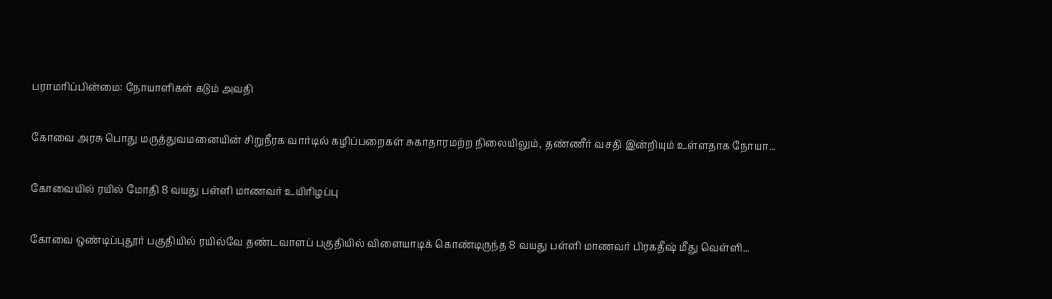பராமரிப்பின்மை: நோயாளிகள் கடும் அவதி

கோவை அரசு பொது மருத்துவமனையின் சிறுநீரக வார்டில் கழிப்பறைகள் சுகாதாரமற்ற நிலையிலும், தண்ணீர் வசதி இன்றியும் உள்ளதாக நோயா...

கோவையில் ரயில் மோதி 8 வயது பள்ளி மாணவர் உயிரிழப்பு

கோவை ஒண்டிப்புதூர் பகுதியில் ரயில்வே தண்டவாளப் பகுதியில் விளையாடிக் கொண்டிருந்த 8 வயது பள்ளி மாணவர் பிரகதீஷ் மீது வெள்ளி...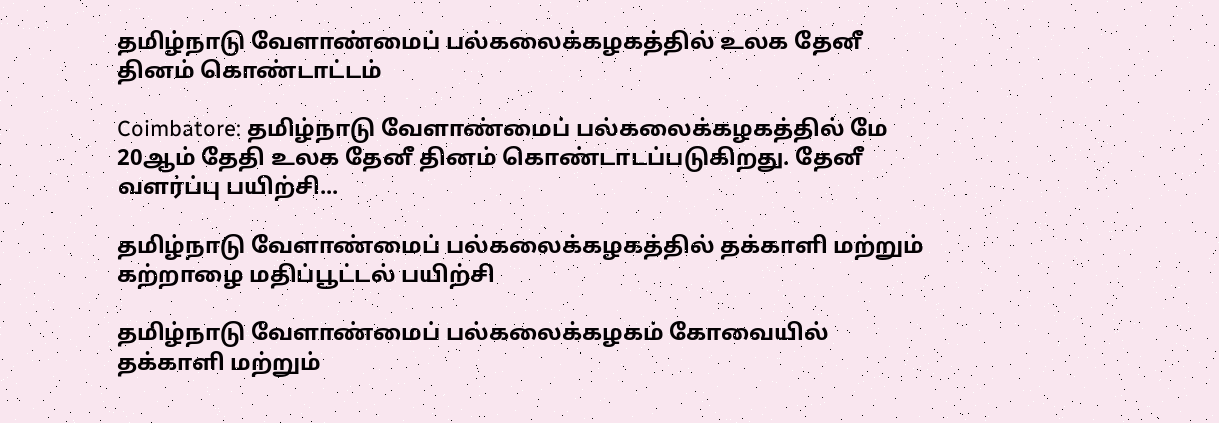தமிழ்நாடு வேளாண்மைப் பல்கலைக்கழகத்தில் உலக தேனீ தினம் கொண்டாட்டம்

Coimbatore: தமிழ்நாடு வேளாண்மைப் பல்கலைக்கழகத்தில் மே 20ஆம் தேதி உலக தேனீ தினம் கொண்டாடப்படுகிறது. தேனீ வளர்ப்பு பயிற்சி...

தமிழ்நாடு வேளாண்மைப் பல்கலைக்கழகத்தில் தக்காளி மற்றும் கற்றாழை மதிப்பூட்டல் பயிற்சி

தமிழ்நாடு வேளாண்மைப் பல்கலைக்கழகம் கோவையில் தக்காளி மற்றும்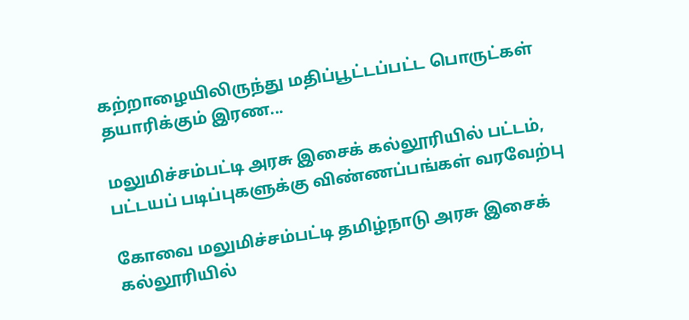கற்றாழையிலிருந்து மதிப்பூட்டப்பட்ட பொருட்கள் தயாரிக்கும் இரண...

மலுமிச்சம்பட்டி அரசு இசைக் கல்லூரியில் பட்டம், பட்டயப் படிப்புகளுக்கு விண்ணப்பங்கள் வரவேற்பு

கோவை மலுமிச்சம்பட்டி தமிழ்நாடு அரசு இசைக் கல்லூரியில்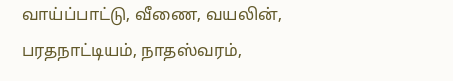வாய்ப்பாட்டு, வீணை, வயலின், பரதநாட்டியம், நாதஸ்வரம்,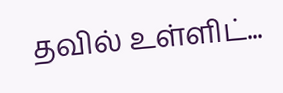தவில் உள்ளிட்...